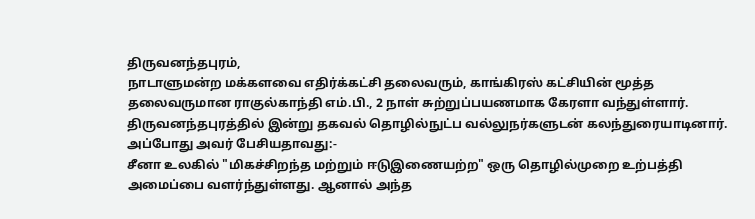திருவனந்தபுரம்,
நாடாளுமன்ற மக்களவை எதிர்க்கட்சி தலைவரும், காங்கிரஸ் கட்சியின் மூத்த தலைவருமான ராகுல்காந்தி எம்.பி., 2 நாள் சுற்றுப்பயணமாக கேரளா வந்துள்ளார். திருவனந்தபுரத்தில் இன்று தகவல் தொழில்நுட்ப வல்லுநர்களுடன் கலந்துரையாடினார். அப்போது அவர் பேசியதாவது:-
சீனா உலகில் "மிகச்சிறந்த மற்றும் ஈடுஇணையற்ற" ஒரு தொழில்முறை உற்பத்தி அமைப்பை வளர்ந்துள்ளது. ஆனால் அந்த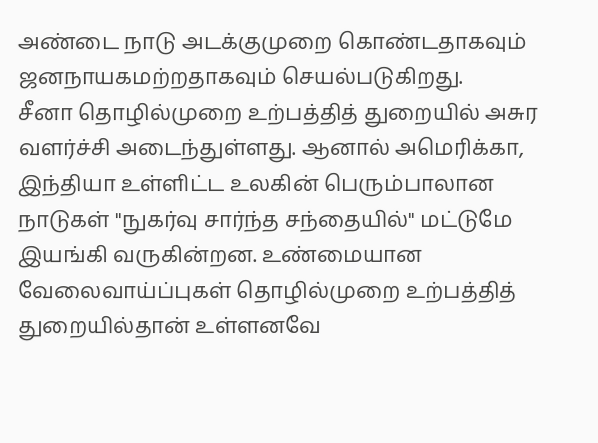அண்டை நாடு அடக்குமுறை கொண்டதாகவும் ஜனநாயகமற்றதாகவும் செயல்படுகிறது.
சீனா தொழில்முறை உற்பத்தித் துறையில் அசுர வளர்ச்சி அடைந்துள்ளது. ஆனால் அமெரிக்கா, இந்தியா உள்ளிட்ட உலகின் பெரும்பாலான நாடுகள் "நுகர்வு சார்ந்த சந்தையில்" மட்டுமே இயங்கி வருகின்றன. உண்மையான வேலைவாய்ப்புகள் தொழில்முறை உற்பத்தித் துறையில்தான் உள்ளனவே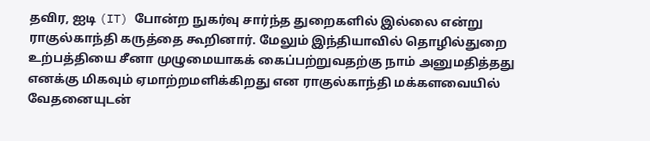தவிர, ஐடி (IT) போன்ற நுகர்வு சார்ந்த துறைகளில் இல்லை என்று ராகுல்காந்தி கருத்தை கூறினார். மேலும் இந்தியாவில் தொழில்துறை உற்பத்தியை சீனா முழுமையாகக் கைப்பற்றுவதற்கு நாம் அனுமதித்தது எனக்கு மிகவும் ஏமாற்றமளிக்கிறது என ராகுல்காந்தி மக்களவையில் வேதனையுடன்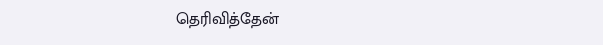தெரிவித்தேன்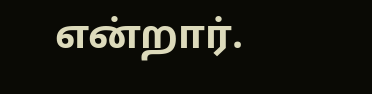என்றார்.